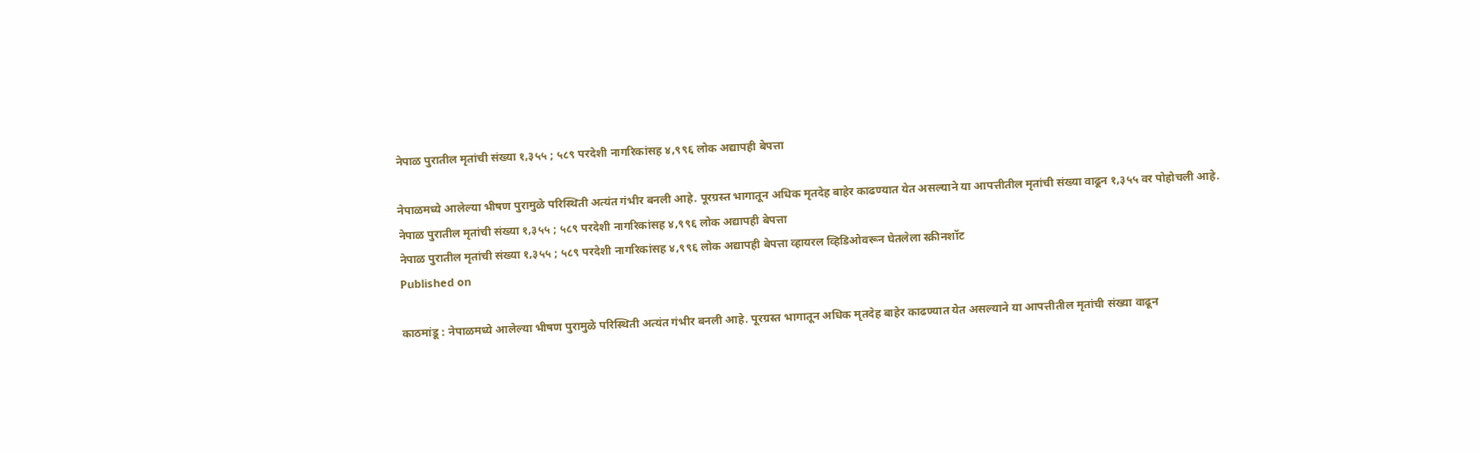नेपाळ पुरातील मृतांची संख्या १,३५५ ; ५८९ परदेशी नागरिकांसह ४,९९६ लोक अद्यापही बेपत्ता

नेपाळमध्ये आलेल्या भीषण पुरामुळे परिस्थिती अत्यंत गंभीर बनली आहे. पूरग्रस्त भागातून अधिक मृतदेह बाहेर काढण्यात येत असल्याने या आपत्तीतील मृतांची संख्या वाढून १,३५५ वर पोहोचली आहे.
नेपाळ पुरातील मृतांची संख्या १,३५५ ; ५८९ परदेशी नागरिकांसह ४,९९६ लोक अद्यापही बेपत्ता
नेपाळ पुरातील मृतांची संख्या १,३५५ ; ५८९ परदेशी नागरिकांसह ४,९९६ लोक अद्यापही बेपत्ता व्हायरल व्हिडिओवरून घेतलेला स्क्रीनशॉट
Published on

काठमांडू : नेपाळमध्ये आलेल्या भीषण पुरामुळे परिस्थिती अत्यंत गंभीर बनली आहे. पूरग्रस्त भागातून अधिक मृतदेह बाहेर काढण्यात येत असल्याने या आपत्तीतील मृतांची संख्या वाढून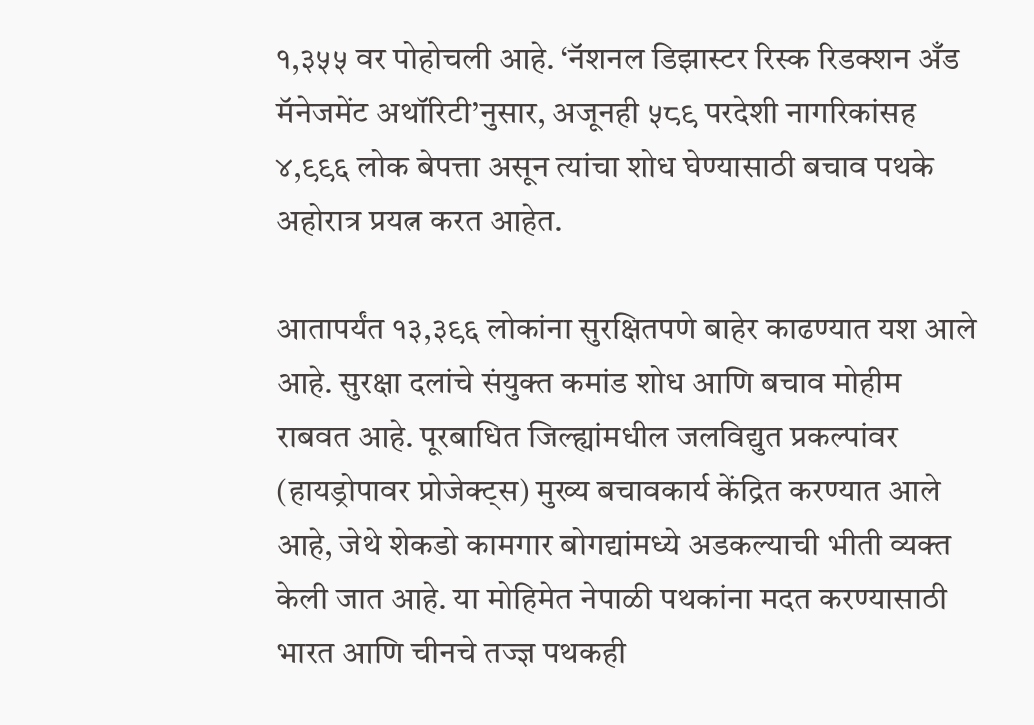१,३५५ वर पोहोचली आहे. ‘नॅशनल डिझास्टर रिस्क रिडक्शन अँड मॅनेजमेंट अथॉरिटी’नुसार, अजूनही ५८९ परदेशी नागरिकांसह ४,९९६ लोक बेपत्ता असून त्यांचा शोध घेण्यासाठी बचाव पथके अहोरात्र प्रयत्न करत आहेत.

आतापर्यंत १३,३९६ लोकांना सुरक्षितपणे बाहेर काढण्यात यश आले आहे. सुरक्षा दलांचे संयुक्त कमांड शोध आणि बचाव मोहीम राबवत आहे. पूरबाधित जिल्ह्यांमधील जलविद्युत प्रकल्पांवर (हायड्रोपावर प्रोजेक्ट्स) मुख्य बचावकार्य केंद्रित करण्यात आले आहे, जेथे शेकडो कामगार बोगद्यांमध्ये अडकल्याची भीती व्यक्त केली जात आहे. या मोहिमेत नेपाळी पथकांना मदत करण्यासाठी भारत आणि चीनचे तज्ज्ञ पथकही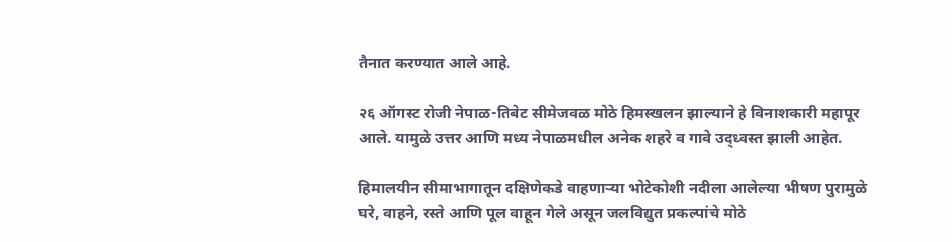तैनात करण्यात आले आहे.

२६ ऑगस्ट रोजी नेपाळ-तिबेट सीमेजवळ मोठे हिमस्खलन झाल्याने हे विनाशकारी महापूर आले. यामुळे उत्तर आणि मध्य नेपाळमधील अनेक शहरे व गावे उद्ध्वस्त झाली आहेत.

हिमालयीन सीमाभागातून दक्षिणेकडे वाहणाऱ्या भोटेकोशी नदीला आलेल्या भीषण पुरामुळे घरे, वाहने, रस्ते आणि पूल वाहून गेले असून जलविद्युत प्रकल्पांचे मोठे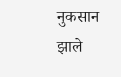नुकसान झाले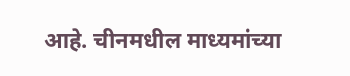आहे. चीनमधील माध्यमांच्या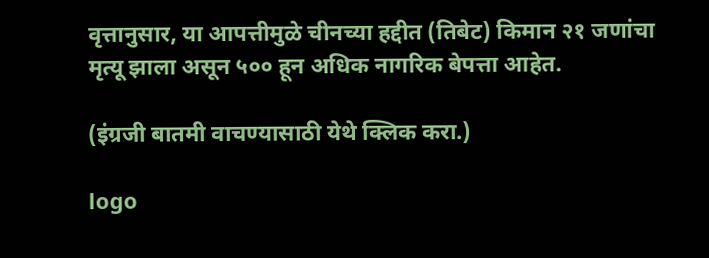वृत्तानुसार, या आपत्तीमुळे चीनच्या हद्दीत (तिबेट) किमान २१ जणांचा मृत्यू झाला असून ५०० हून अधिक नागरिक बेपत्ता आहेत.

(इंग्रजी बातमी वाचण्यासाठी येथे क्लिक करा.)

logo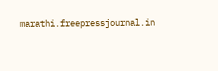marathi.freepressjournal.in